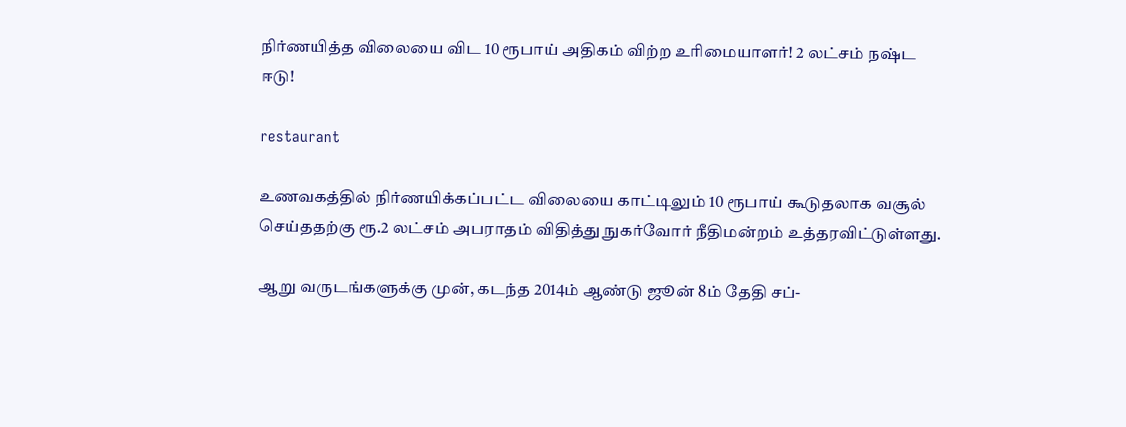நிர்ணயித்த விலையை விட 10 ரூபாய் அதிகம் விற்ற உரிமையாளர்! 2 லட்சம் நஷ்ட ஈடு!

restaurant

உணவகத்தில் நிர்ணயிக்கப்பட்ட விலையை காட்டிலும் 10 ரூபாய் கூடுதலாக வசூல் செய்ததற்கு ரூ.2 லட்சம் அபராதம் விதித்து நுகர்வோர் நீதிமன்றம் உத்தரவிட்டுள்ளது.

ஆறு வருடங்களுக்கு முன், கடந்த 2014ம் ஆண்டு ஜூன் 8ம் தேதி சப்-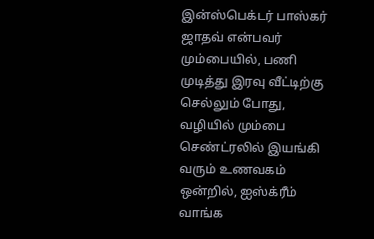இன்ஸ்பெக்டர் பாஸ்கர் ஜாதவ் என்பவர் மும்பையில், பணி முடித்து இரவு வீட்டிற்கு செல்லும் போது, வழியில் மும்பை செண்ட்ரலில் இயங்கி வரும் உணவகம் ஒன்றில், ஐஸ்க்ரீம் வாங்க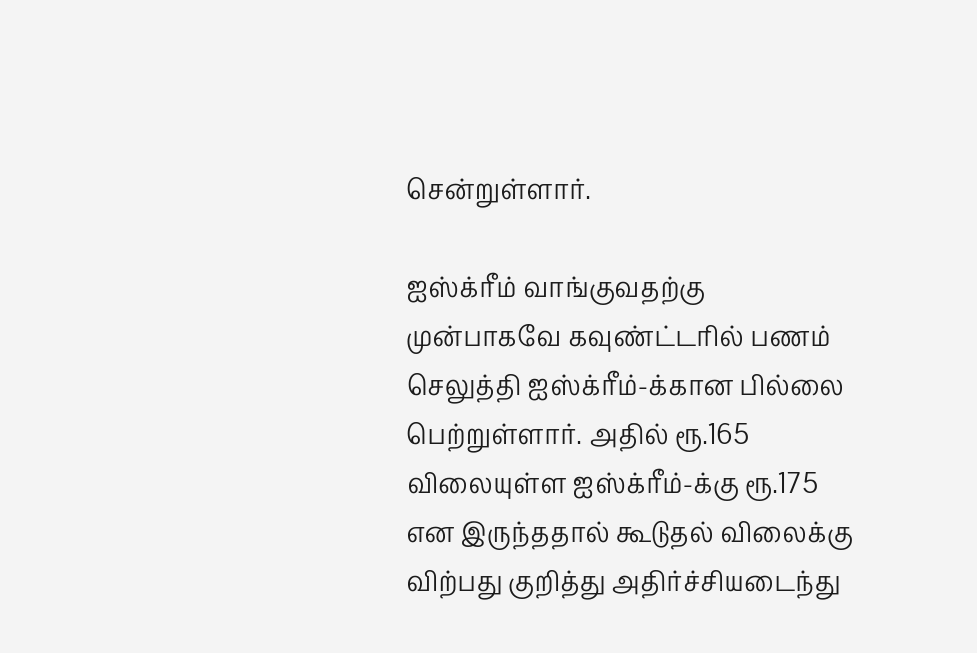சென்றுள்ளார்.

ஐஸ்க்ரீம் வாங்குவதற்கு முன்பாகவே கவுண்ட்டரில் பணம் செலுத்தி ஐஸ்க்ரீம்-க்கான பில்லை பெற்றுள்ளார். அதில் ரூ.165 விலையுள்ள ஐஸ்க்ரீம்-க்கு ரூ.175 என இருந்ததால் கூடுதல் விலைக்கு விற்பது குறித்து அதிர்ச்சியடைந்து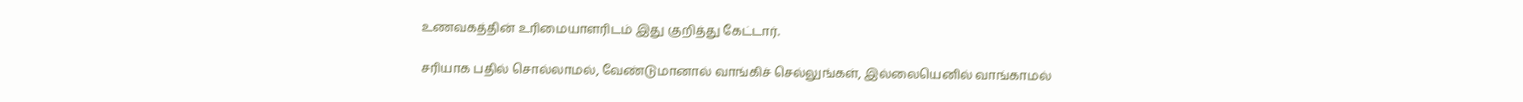உணவகத்தின் உரிமையாளரிடம் இது குறித்து கேட்டார்.

சரியாக பதில் சொல்லாமல், வேண்டுமானால் வாங்கிச் செல்லுங்கள், இல்லையெனில் வாங்காமல்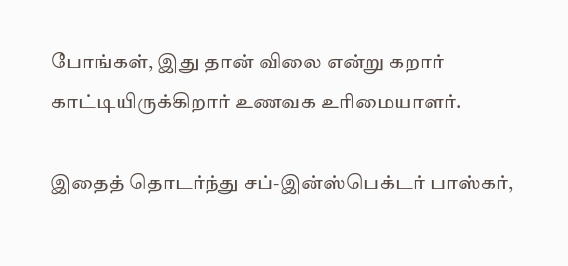போங்கள், இது தான் விலை என்று கறார் காட்டியிருக்கிறார் உணவக உரிமையாளர்.

இதைத் தொடர்ந்து சப்-இன்ஸ்பெக்டர் பாஸ்கர்,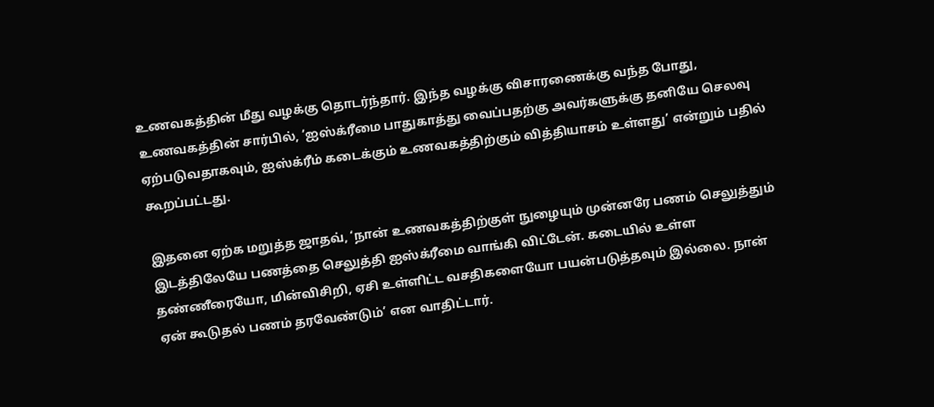உணவகத்தின் மீது வழக்கு தொடர்ந்தார். இந்த வழக்கு விசாரணைக்கு வந்த போது, உணவகத்தின் சார்பில், ‘ஐஸ்க்ரீமை பாதுகாத்து வைப்பதற்கு அவர்களுக்கு தனியே செலவு ஏற்படுவதாகவும், ஐஸ்க்ரீம் கடைக்கும் உணவகத்திற்கும் வித்தியாசம் உள்ளது’ என்றும் பதில் கூறப்பட்டது.

இதனை ஏற்க மறுத்த ஜாதவ், ‘நான் உணவகத்திற்குள் நுழையும் முன்னரே பணம் செலுத்தும் இடத்திலேயே பணத்தை செலுத்தி ஐஸ்க்ரீமை வாங்கி விட்டேன். கடையில் உள்ள தண்ணீரையோ, மின்விசிறி, ஏசி உள்ளிட்ட வசதிகளையோ பயன்படுத்தவும் இல்லை. நான் ஏன் கூடுதல் பணம் தரவேண்டும்’ என வாதிட்டார்.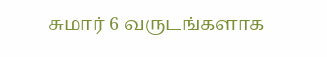சுமார் 6 வருடங்களாக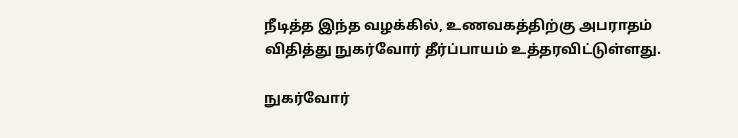நீடித்த இந்த வழக்கில், உணவகத்திற்கு அபராதம் விதித்து நுகர்வோர் தீர்ப்பாயம் உத்தரவிட்டுள்ளது.

நுகர்வோர்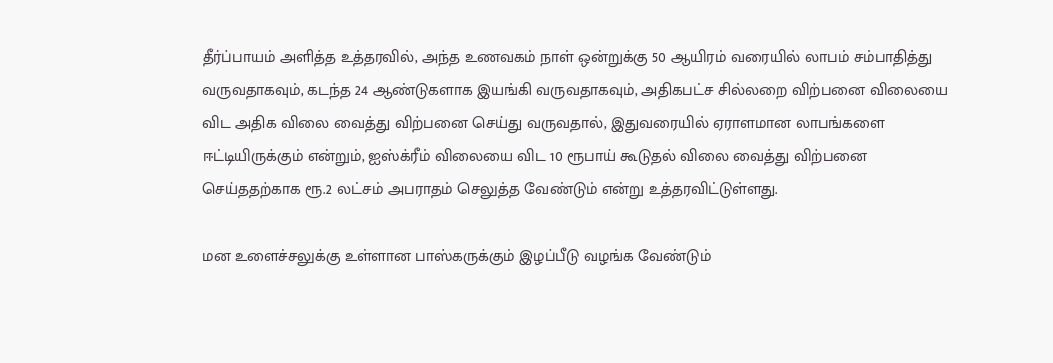தீர்ப்பாயம் அளித்த உத்தரவில், அந்த உணவகம் நாள் ஒன்றுக்கு 50 ஆயிரம் வரையில் லாபம் சம்பாதித்து வருவதாகவும், கடந்த 24 ஆண்டுகளாக இயங்கி வருவதாகவும், அதிகபட்ச சில்லறை விற்பனை விலையை விட அதிக விலை வைத்து விற்பனை செய்து வருவதால், இதுவரையில் ஏராளமான லாபங்களை ஈட்டியிருக்கும் என்றும், ஐஸ்க்ரீம் விலையை விட 10 ரூபாய் கூடுதல் விலை வைத்து விற்பனை செய்ததற்காக ரூ.2 லட்சம் அபராதம் செலுத்த வேண்டும் என்று உத்தரவிட்டுள்ளது.

மன உளைச்சலுக்கு உள்ளான பாஸ்கருக்கும் இழப்பீடு வழங்க வேண்டும்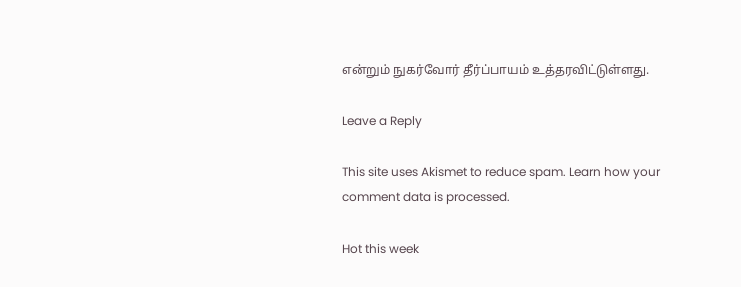என்றும் நுகர்வோர் தீர்ப்பாயம் உத்தரவிட்டுள்ளது.

Leave a Reply

This site uses Akismet to reduce spam. Learn how your comment data is processed.

Hot this week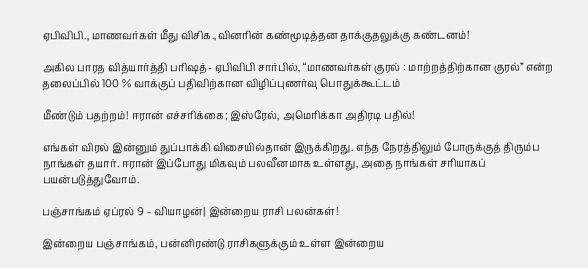ஏபிவிபி., மாணவர்கள் மீது விசிக.,வினரின் கண்மூடித்தன தாக்குதலுக்கு கண்டனம்!

அகில பாரத வித்யார்த்தி பரிஷத்- ஏபிவிபி சார்பில், “மாணவர்கள் குரல் : மாற்றத்திற்கான குரல்” என்ற தலைப்பில் 100 % வாக்குப் பதிவிற்கான விழிப்புணர்வு பொதுக்கூட்டம்

மீண்டும் பதற்றம்! ஈரான் எச்சரிக்கை; இஸ்ரேல், அமெரிக்கா அதிரடி பதில்!

எங்கள் விரல் இன்னும் துப்பாக்கி விசையில்தான் இருக்கிறது. எந்த நேரத்திலும் போருக்குத் திரும்ப நாங்கள் தயார். ஈரான் இப்போது மிகவும் பலவீனமாக உள்ளது, அதை நாங்கள் சரியாகப் பயன்படுத்துவோம்.

பஞ்சாங்கம் ஏப்ரல் 9 – வியாழன்| இன்றைய ராசி பலன்கள்!

இன்றைய பஞ்சாங்கம், பன்னிரண்டு ராசிகளுக்கும் உள்ள இன்றைய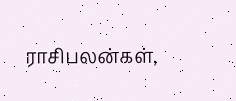ராசிபலன்கள்,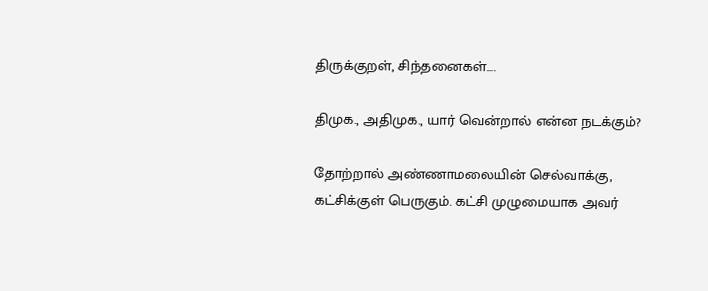திருக்குறள், சிந்தனைகள்....

திமுக., அதிமுக., யார் வென்றால் என்ன நடக்கும்?

தோற்றால் அண்ணாமலையின் செல்வாக்கு, கட்சிக்குள் பெருகும். கட்சி முழுமையாக அவர்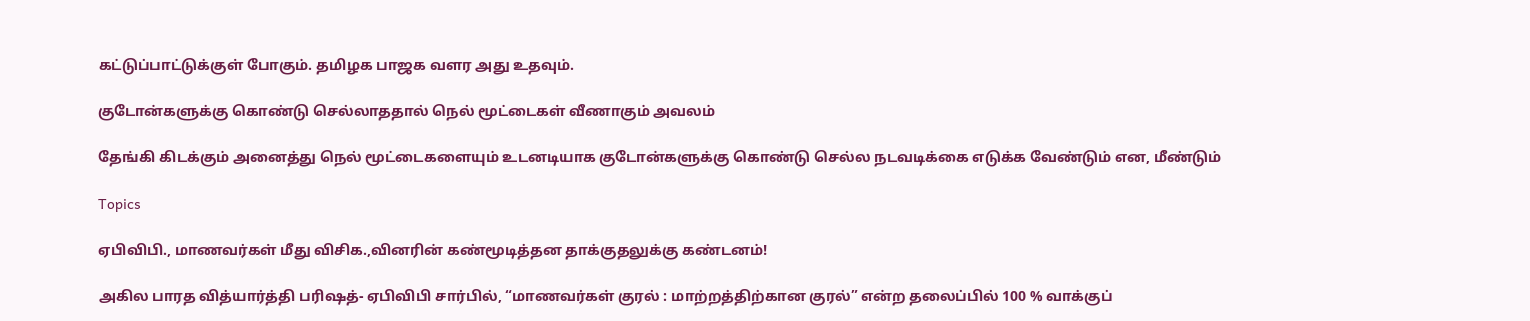கட்டுப்பாட்டுக்குள் போகும். தமிழக பாஜக வளர அது உதவும்.

குடோன்களுக்கு கொண்டு செல்லாததால் நெல் மூட்டைகள் வீணாகும் அவலம்

தேங்கி கிடக்கும் அனைத்து நெல் மூட்டைகளையும் உடனடியாக குடோன்களுக்கு கொண்டு செல்ல நடவடிக்கை எடுக்க வேண்டும் என, மீண்டும்

Topics

ஏபிவிபி., மாணவர்கள் மீது விசிக.,வினரின் கண்மூடித்தன தாக்குதலுக்கு கண்டனம்!

அகில பாரத வித்யார்த்தி பரிஷத்- ஏபிவிபி சார்பில், “மாணவர்கள் குரல் : மாற்றத்திற்கான குரல்” என்ற தலைப்பில் 100 % வாக்குப்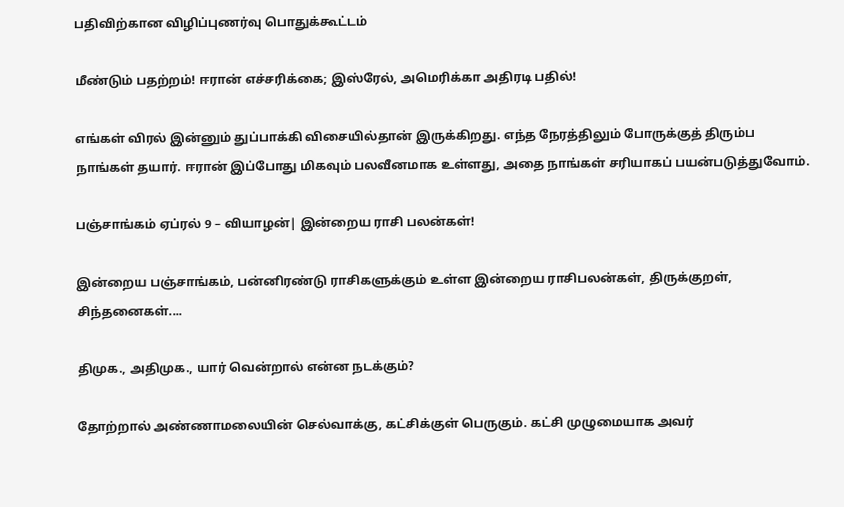பதிவிற்கான விழிப்புணர்வு பொதுக்கூட்டம்

மீண்டும் பதற்றம்! ஈரான் எச்சரிக்கை; இஸ்ரேல், அமெரிக்கா அதிரடி பதில்!

எங்கள் விரல் இன்னும் துப்பாக்கி விசையில்தான் இருக்கிறது. எந்த நேரத்திலும் போருக்குத் திரும்ப நாங்கள் தயார். ஈரான் இப்போது மிகவும் பலவீனமாக உள்ளது, அதை நாங்கள் சரியாகப் பயன்படுத்துவோம்.

பஞ்சாங்கம் ஏப்ரல் 9 – வியாழன்| இன்றைய ராசி பலன்கள்!

இன்றைய பஞ்சாங்கம், பன்னிரண்டு ராசிகளுக்கும் உள்ள இன்றைய ராசிபலன்கள், திருக்குறள், சிந்தனைகள்....

திமுக., அதிமுக., யார் வென்றால் என்ன நடக்கும்?

தோற்றால் அண்ணாமலையின் செல்வாக்கு, கட்சிக்குள் பெருகும். கட்சி முழுமையாக அவர்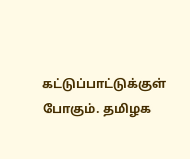கட்டுப்பாட்டுக்குள் போகும். தமிழக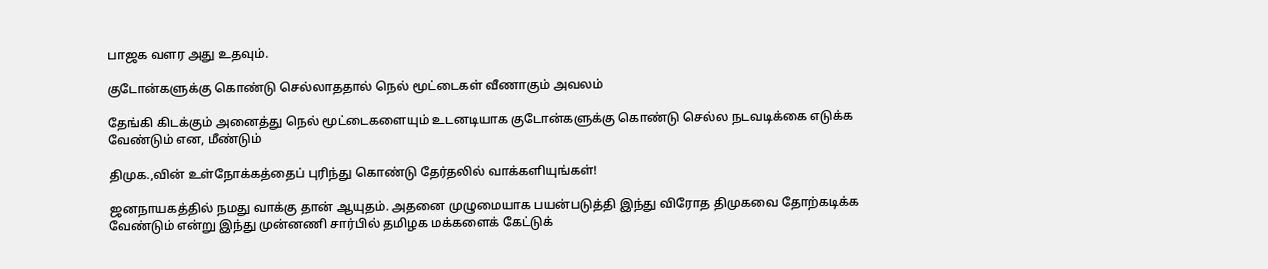பாஜக வளர அது உதவும்.

குடோன்களுக்கு கொண்டு செல்லாததால் நெல் மூட்டைகள் வீணாகும் அவலம்

தேங்கி கிடக்கும் அனைத்து நெல் மூட்டைகளையும் உடனடியாக குடோன்களுக்கு கொண்டு செல்ல நடவடிக்கை எடுக்க வேண்டும் என, மீண்டும்

திமுக.,வின் உள்நோக்கத்தைப் புரிந்து கொண்டு தேர்தலில் வாக்களியுங்கள்!

ஜனநாயகத்தில் நமது வாக்கு தான் ஆயுதம். அதனை முழுமையாக பயன்படுத்தி இந்து விரோத திமுகவை தோற்கடிக்க வேண்டும் என்று இந்து முன்னணி சார்பில் தமிழக மக்களைக் கேட்டுக்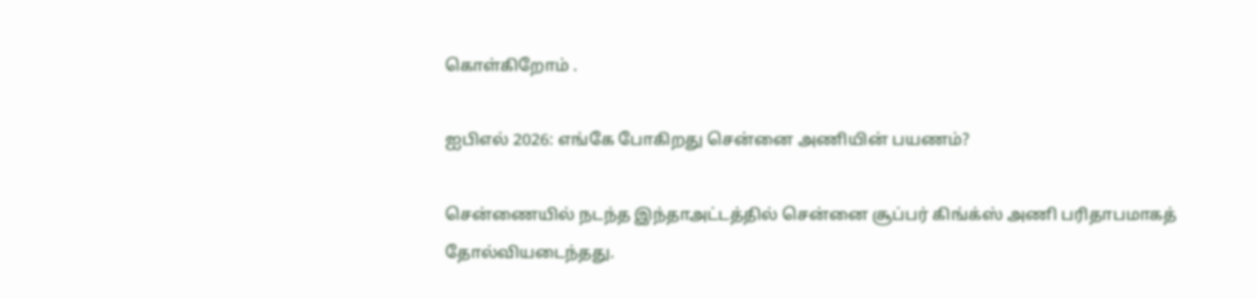கொள்கிறோம் .

ஐபிஎல் 2026: எங்கே போகிறது சென்னை அணியின் பயணம்?

சென்ணையில் நடந்த இந்தாஅட்டத்தில் சென்னை சூப்பர் கிங்க்ஸ் அணி பரிதாபமாகத் தோல்வியடைந்தது.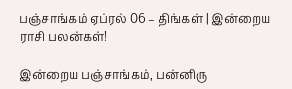பஞ்சாங்கம் ஏப்ரல் 06 – திங்கள் | இன்றைய ராசி பலன்கள்!

இன்றைய பஞ்சாங்கம், பன்னிரு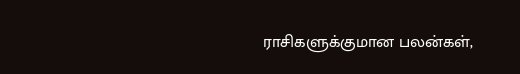ராசிகளுக்குமான பலன்கள்,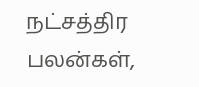நட்சத்திர பலன்கள்,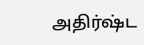அதிர்ஷ்ட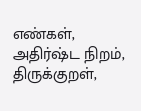எண்கள், அதிர்ஷ்ட நிறம், திருக்குறள்,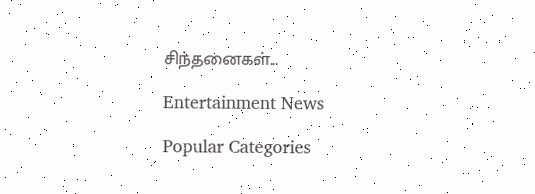சிந்தனைகள்...

Entertainment News

Popular Categories